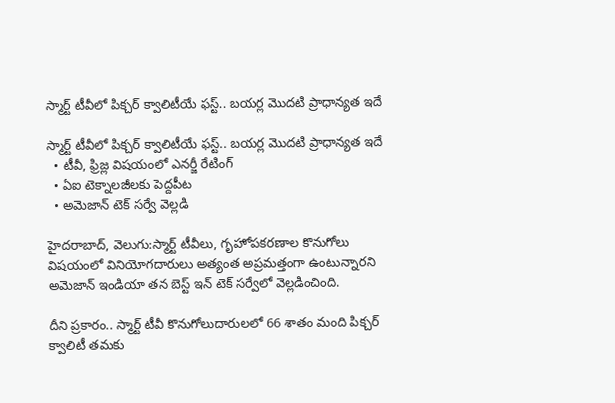స్మార్ట్ టీవీలో పిక్చర్ క్వాలిటీయే ఫస్ట్.. బయర్ల మొదటి ప్రాధాన్యత ఇదే

స్మార్ట్ టీవీలో పిక్చర్ క్వాలిటీయే ఫస్ట్.. బయర్ల మొదటి ప్రాధాన్యత ఇదే
  • టీవీ, ఫ్రిజ్ల విషయంలో ఎనర్జీ రేటింగ్
  • ఏఐ టెక్నాలజీలకు పెద్దపీట
  • అమెజాన్ టెక్ సర్వే వెల్లడి

హైదరాబాద్, వెలుగు:స్మార్ట్ టీవీలు, గృహోపకరణాల కొనుగోలు విషయంలో వినియోగదారులు అత్యంత అప్రమత్తంగా ఉంటున్నారని అమెజాన్ ఇండియా తన బెస్ట్ ఇన్ టెక్ సర్వేలో వెల్లడించింది.

దీని ప్రకారం.. స్మార్ట్ టీవీ కొనుగోలుదారులలో 66 శాతం మంది పిక్చర్ క్వాలిటీ తమకు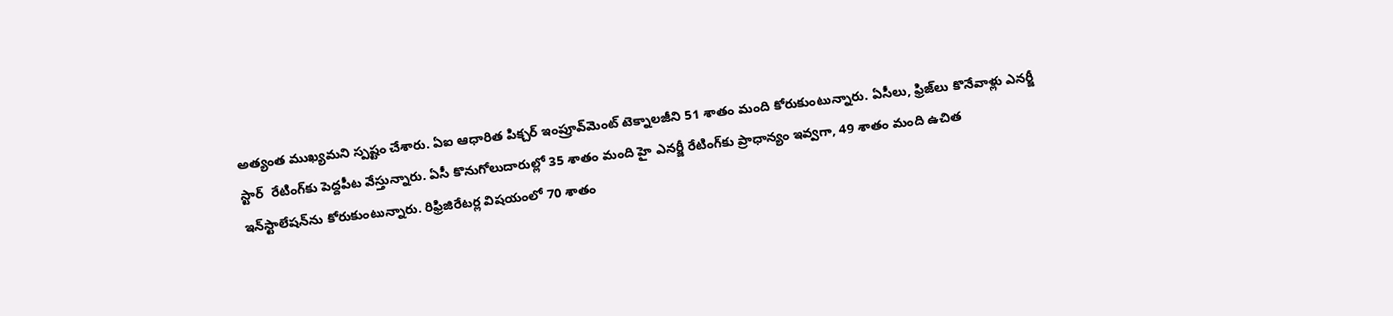అత్యంత ముఖ్యమని స్పష్టం చేశారు. ఏఐ ఆధారిత పిక్చర్ ఇంప్రూవ్‌‌‌‌మెంట్ టెక్నాలజీని 51 శాతం మంది కోరుకుంటున్నారు. ఏసీలు, ఫ్రిజ్‌‌‌‌లు కొనేవాళ్లు ఎనర్జీ స్టార్  రేటింగ్‌‌‌‌కు పెద్దపీట వేస్తున్నారు. ఏసీ కొనుగోలుదారుల్లో 35 శాతం మంది హై ఎనర్జీ రేటింగ్‌‌‌‌కు ప్రాధాన్యం ఇవ్వగా, 49 శాతం మంది ఉచిత ఇన్‌‌‌‌స్టాలేషన్‌‌‌‌ను కోరుకుంటున్నారు. రిఫ్రిజిరేటర్ల విషయంలో 70 శాతం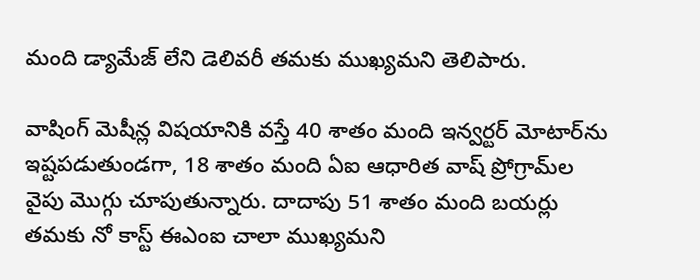మంది డ్యామేజ్ లేని డెలివరీ తమకు ముఖ్యమని తెలిపారు.

వాషింగ్ మెషీన్ల విషయానికి వస్తే 40 శాతం మంది ఇన్వర్టర్ మోటార్‌‌‌‌ను ఇష్టపడుతుండగా, 18 శాతం మంది ఏఐ ఆధారిత వాష్ ప్రోగ్రామ్‌‌‌‌ల వైపు మొగ్గు చూపుతున్నారు. దాదాపు 51 శాతం మంది బయర్లు తమకు నో కాస్ట్ ఈఎంఐ చాలా ముఖ్యమని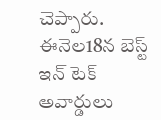చెప్పారు. ఈనెల18న బెస్ట్ ఇన్ టెక్ అవార్డులు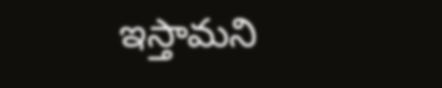ఇస్తామని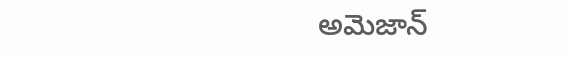అమెజాన్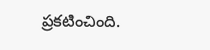ప్రకటించింది.